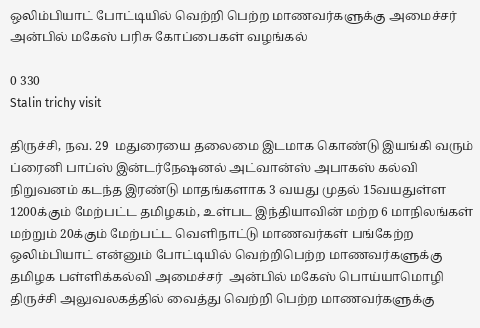ஒலிம்பியாட் போட்டியில் வெற்றி பெற்ற மாணவர்களுக்கு அமைச்சர்  அன்பில் மகேஸ் பரிசு கோப்பைகள் வழங்கல்

0 330
Stalin trichy visit

திருச்சி, நவ. 29  மதுரையை தலைமை இடமாக கொண்டு இயங்கி வரும் ப்ரைனி பாப்ஸ் இன்டர்நேஷனல் அட்வான்ஸ் அபாகஸ் கல்வி நிறுவனம் கடந்த இரண்டு மாதங்களாக 3 வயது முதல் 15வயதுள்ள 1200க்கும் மேற்பட்ட தமிழகம், உள்பட இந்தியாவின் மற்ற 6 மாநிலங்கள் மற்றும் 20க்கும் மேற்பட்ட வெளிநாட்டு மாணவர்கள் பங்கேற்ற ஒலிம்பியாட் என்னும் போட்டியில் வெற்றிபெற்ற மாணவர்களுக்கு தமிழக பள்ளிக்கல்வி அமைச்சர்  அன்பில் மகேஸ் பொய்யாமொழி  திருச்சி அலுவலகத்தில் வைத்து வெற்றி பெற்ற மாணவர்களுக்கு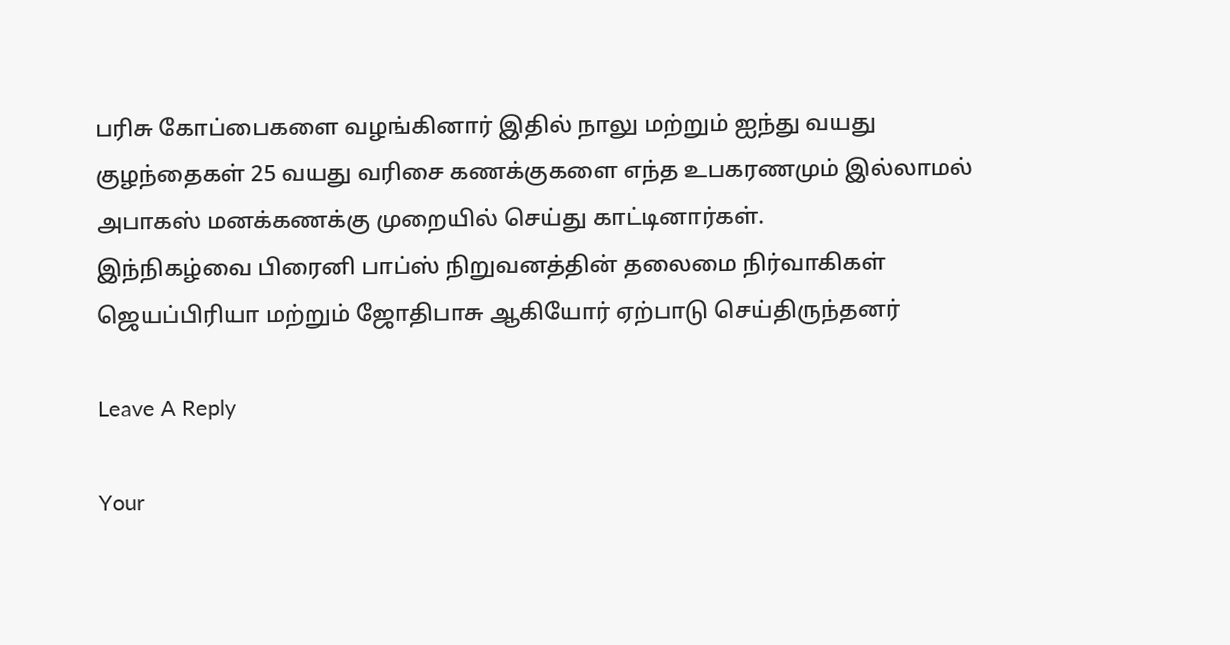பரிசு கோப்பைகளை வழங்கினார் இதில் நாலு மற்றும் ஐந்து வயது குழந்தைகள் 25 வயது வரிசை கணக்குகளை எந்த உபகரணமும் இல்லாமல் அபாகஸ் மனக்கணக்கு முறையில் செய்து காட்டினார்கள்.
இந்நிகழ்வை பிரைனி பாப்ஸ் நிறுவனத்தின் தலைமை நிர்வாகிகள்  ஜெயப்பிரியா மற்றும் ஜோதிபாசு ஆகியோர் ஏற்பாடு செய்திருந்தனர்

Leave A Reply

Your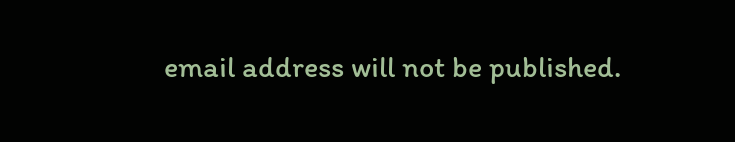email address will not be published.